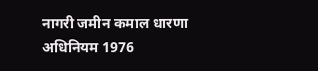नागरी जमीन कमाल धारणा अधिनियम 1976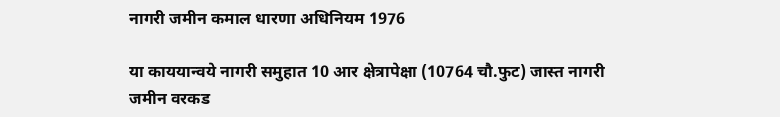नागरी जमीन कमाल धारणा अधिनियम 1976

या काययान्वये नागरी समुहात 10 आर क्षेत्रापेक्षा (10764 चौ.फुट) जास्त नागरी जमीन वरकड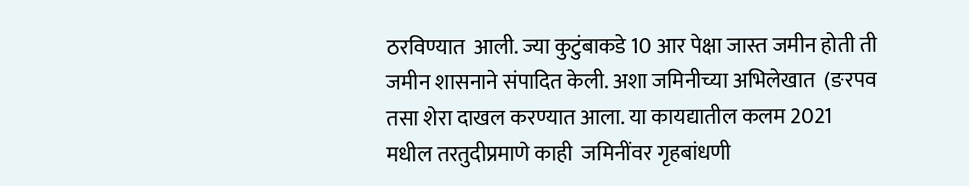ठरविण्यात  आली. ज्या कुटुंबाकडे 10 आर पेक्षा जास्त जमीन होती ती जमीन शासनाने संपादित केली. अशा जमिनीच्या अभिलेखात  (ङरपव तसा शेरा दाखल करण्यात आला. या कायद्यातील कलम 2021 मधील तरतुदीप्रमाणे काही  जमिनींवर गृहबांधणी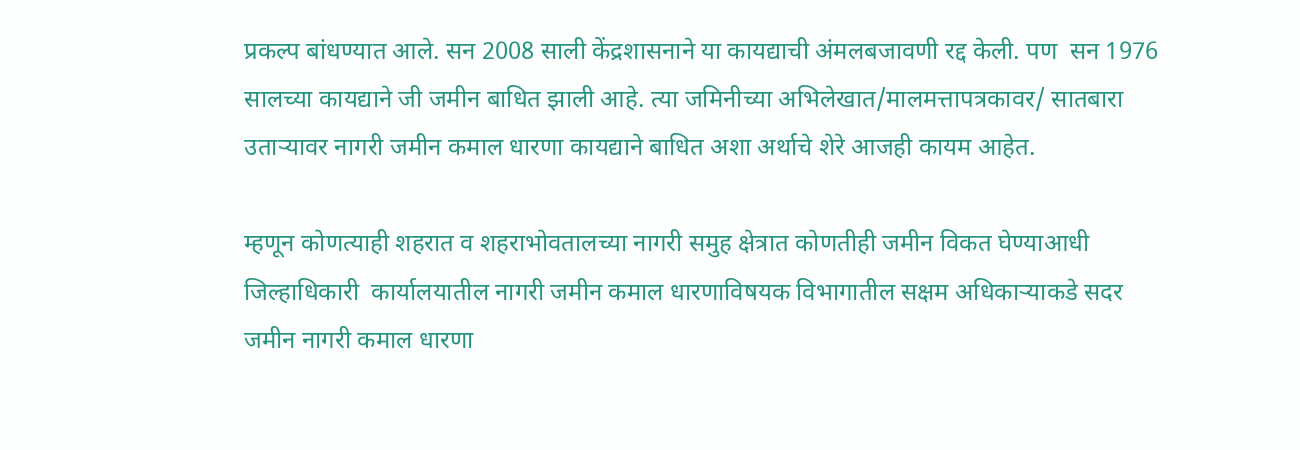प्रकल्प बांधण्यात आले. सन 2008 साली केंद्रशासनाने या कायद्याची अंमलबजावणी रद्द केली. पण  सन 1976 सालच्या कायद्याने जी जमीन बाधित झाली आहे. त्या जमिनीच्या अभिलेखात/मालमत्तापत्रकावर/ सातबारा  उताऱ्यावर नागरी जमीन कमाल धारणा कायद्याने बाधित अशा अर्थाचे शेरे आजही कायम आहेत.

म्हणून कोणत्याही शहरात व शहराभोवतालच्या नागरी समुह क्षेत्रात कोणतीही जमीन विकत घेण्याआधी जिल्हाधिकारी  कार्यालयातील नागरी जमीन कमाल धारणाविषयक विभागातील सक्षम अधिकाऱ्याकडे सदर जमीन नागरी कमाल धारणा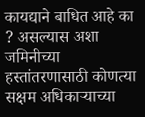कायद्याने बाधित आहे का ? असल्यास अशा जमिनीच्या हस्तांतरणासाठी कोणत्या सक्षम अधिकाऱ्याच्या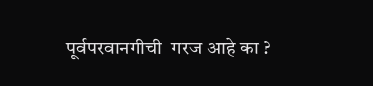पूर्वपरवानगीची  गरज आहे का ?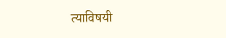त्याविषयी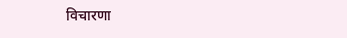विचारणा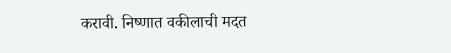करावी. निष्णात वकीलाची मदत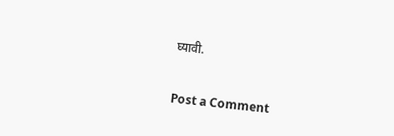घ्यावी.


Post a Comment